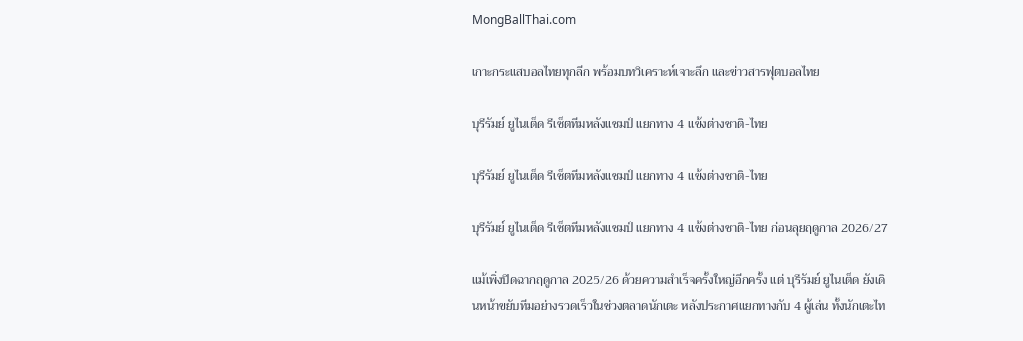MongBallThai.com

เกาะกระแสบอลไทยทุกลีก พร้อมบทวิเคราะห์เจาะลึก และข่าวสารฟุตบอลไทย

บุรีรัมย์ ยูไนเต็ด รีเซ็ตทีมหลังแชมป์ แยกทาง 4 แข้งต่างชาติ-ไทย

บุรีรัมย์ ยูไนเต็ด รีเซ็ตทีมหลังแชมป์ แยกทาง 4 แข้งต่างชาติ-ไทย

บุรีรัมย์ ยูไนเต็ด รีเซ็ตทีมหลังแชมป์ แยกทาง 4 แข้งต่างชาติ-ไทย ก่อนลุยฤดูกาล 2026/27

แม้เพิ่งปิดฉากฤดูกาล 2025/26 ด้วยความสำเร็จครั้งใหญ่อีกครั้ง แต่ บุรีรัมย์ ยูไนเต็ด ยังเดินหน้าขยับทีมอย่างรวดเร็วในช่วงตลาดนักเตะ หลังประกาศแยกทางกับ 4 ผู้เล่น ทั้งนักเตะไท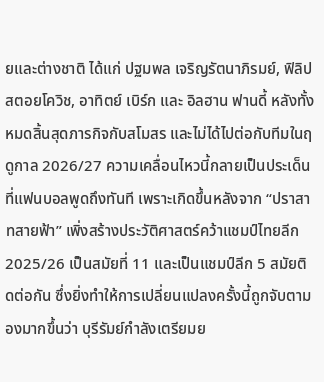ยและต่างชาติ ได้แก่ ปฐมพล เจริญรัตนาภิรมย์, ฟิลิป สตอยโควิช, อาทิตย์ เบิร์ก และ อิลฮาน ฟานดี้ หลังทั้งหมดสิ้นสุดภารกิจกับสโมสร และไม่ได้ไปต่อกับทีมในฤดูกาล 2026/27 ความเคลื่อนไหวนี้กลายเป็นประเด็นที่แฟนบอลพูดถึงทันที เพราะเกิดขึ้นหลังจาก “ปราสาทสายฟ้า” เพิ่งสร้างประวัติศาสตร์คว้าแชมป์ไทยลีก 2025/26 เป็นสมัยที่ 11 และเป็นแชมป์ลีก 5 สมัยติดต่อกัน ซึ่งยิ่งทำให้การเปลี่ยนแปลงครั้งนี้ถูกจับตามองมากขึ้นว่า บุรีรัมย์กำลังเตรียมย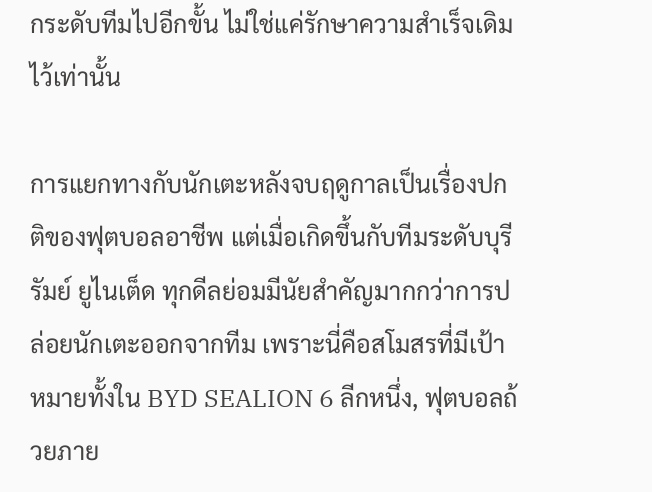กระดับทีมไปอีกขั้น ไม่ใช่แค่รักษาความสำเร็จเดิมไว้เท่านั้น

การแยกทางกับนักเตะหลังจบฤดูกาลเป็นเรื่องปกติของฟุตบอลอาชีพ แต่เมื่อเกิดขึ้นกับทีมระดับบุรีรัมย์ ยูไนเต็ด ทุกดีลย่อมมีนัยสำคัญมากกว่าการปล่อยนักเตะออกจากทีม เพราะนี่คือสโมสรที่มีเป้าหมายทั้งใน BYD SEALION 6 ลีกหนึ่ง, ฟุตบอลถ้วยภาย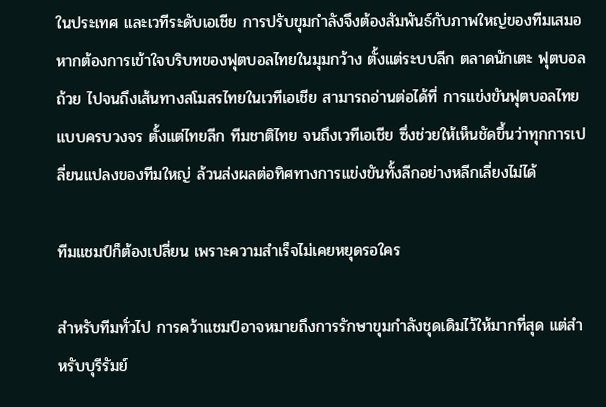ในประเทศ และเวทีระดับเอเชีย การปรับขุมกำลังจึงต้องสัมพันธ์กับภาพใหญ่ของทีมเสมอ หากต้องการเข้าใจบริบทของฟุตบอลไทยในมุมกว้าง ตั้งแต่ระบบลีก ตลาดนักเตะ ฟุตบอลถ้วย ไปจนถึงเส้นทางสโมสรไทยในเวทีเอเชีย สามารถอ่านต่อได้ที่ การแข่งขันฟุตบอลไทยแบบครบวงจร ตั้งแต่ไทยลีก ทีมชาติไทย จนถึงเวทีเอเชีย ซึ่งช่วยให้เห็นชัดขึ้นว่าทุกการเปลี่ยนแปลงของทีมใหญ่ ล้วนส่งผลต่อทิศทางการแข่งขันทั้งลีกอย่างหลีกเลี่ยงไม่ได้

ทีมแชมป์ก็ต้องเปลี่ยน เพราะความสำเร็จไม่เคยหยุดรอใคร

สำหรับทีมทั่วไป การคว้าแชมป์อาจหมายถึงการรักษาขุมกำลังชุดเดิมไว้ให้มากที่สุด แต่สำหรับบุรีรัมย์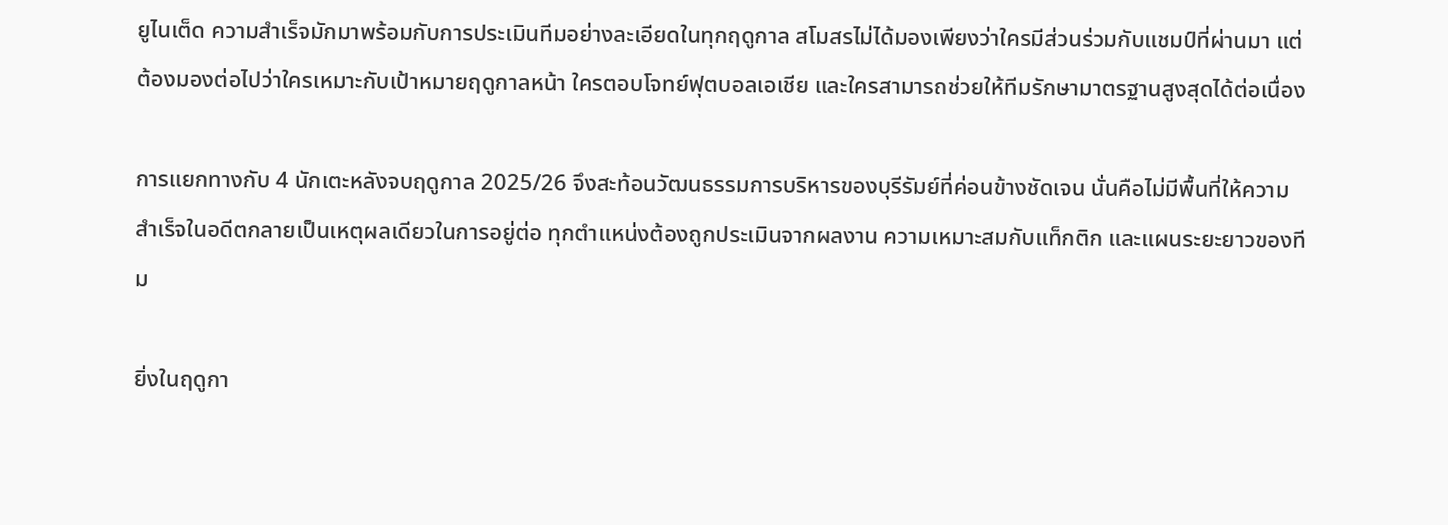ยูไนเต็ด ความสำเร็จมักมาพร้อมกับการประเมินทีมอย่างละเอียดในทุกฤดูกาล สโมสรไม่ได้มองเพียงว่าใครมีส่วนร่วมกับแชมป์ที่ผ่านมา แต่ต้องมองต่อไปว่าใครเหมาะกับเป้าหมายฤดูกาลหน้า ใครตอบโจทย์ฟุตบอลเอเชีย และใครสามารถช่วยให้ทีมรักษามาตรฐานสูงสุดได้ต่อเนื่อง

การแยกทางกับ 4 นักเตะหลังจบฤดูกาล 2025/26 จึงสะท้อนวัฒนธรรมการบริหารของบุรีรัมย์ที่ค่อนข้างชัดเจน นั่นคือไม่มีพื้นที่ให้ความสำเร็จในอดีตกลายเป็นเหตุผลเดียวในการอยู่ต่อ ทุกตำแหน่งต้องถูกประเมินจากผลงาน ความเหมาะสมกับแท็กติก และแผนระยะยาวของทีม

ยิ่งในฤดูกา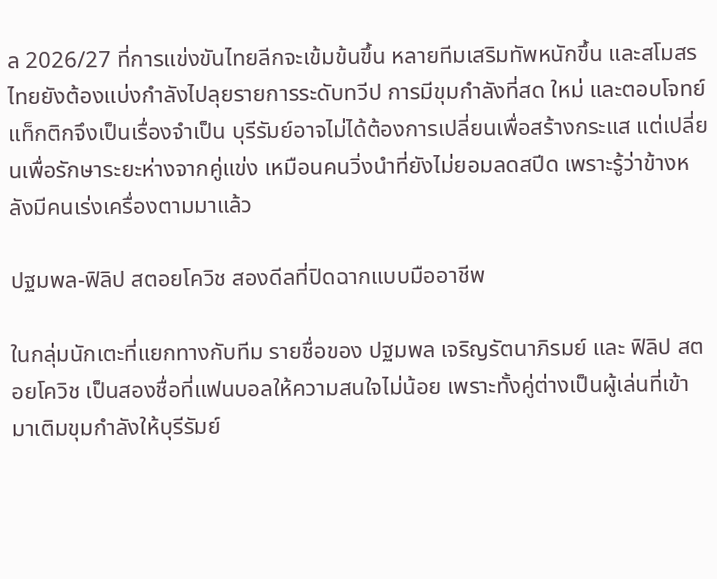ล 2026/27 ที่การแข่งขันไทยลีกจะเข้มข้นขึ้น หลายทีมเสริมทัพหนักขึ้น และสโมสรไทยยังต้องแบ่งกำลังไปลุยรายการระดับทวีป การมีขุมกำลังที่สด ใหม่ และตอบโจทย์แท็กติกจึงเป็นเรื่องจำเป็น บุรีรัมย์อาจไม่ได้ต้องการเปลี่ยนเพื่อสร้างกระแส แต่เปลี่ยนเพื่อรักษาระยะห่างจากคู่แข่ง เหมือนคนวิ่งนำที่ยังไม่ยอมลดสปีด เพราะรู้ว่าข้างหลังมีคนเร่งเครื่องตามมาแล้ว

ปฐมพล-ฟิลิป สตอยโควิช สองดีลที่ปิดฉากแบบมืออาชีพ

ในกลุ่มนักเตะที่แยกทางกับทีม รายชื่อของ ปฐมพล เจริญรัตนาภิรมย์ และ ฟิลิป สตอยโควิช เป็นสองชื่อที่แฟนบอลให้ความสนใจไม่น้อย เพราะทั้งคู่ต่างเป็นผู้เล่นที่เข้ามาเติมขุมกำลังให้บุรีรัมย์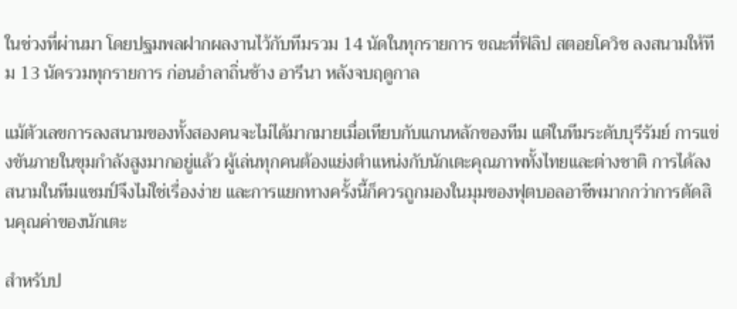ในช่วงที่ผ่านมา โดยปฐมพลฝากผลงานไว้กับทีมรวม 14 นัดในทุกรายการ ขณะที่ฟิลิป สตอยโควิช ลงสนามให้ทีม 13 นัดรวมทุกรายการ ก่อนอำลาถิ่นช้าง อารีนา หลังจบฤดูกาล

แม้ตัวเลขการลงสนามของทั้งสองคนจะไม่ได้มากมายเมื่อเทียบกับแกนหลักของทีม แต่ในทีมระดับบุรีรัมย์ การแข่งขันภายในขุมกำลังสูงมากอยู่แล้ว ผู้เล่นทุกคนต้องแย่งตำแหน่งกับนักเตะคุณภาพทั้งไทยและต่างชาติ การได้ลงสนามในทีมแชมป์จึงไม่ใช่เรื่องง่าย และการแยกทางครั้งนี้ก็ควรถูกมองในมุมของฟุตบอลอาชีพมากกว่าการตัดสินคุณค่าของนักเตะ

สำหรับป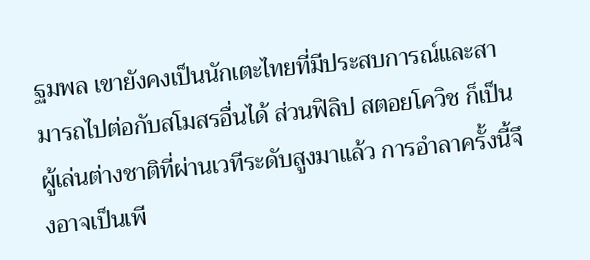ฐมพล เขายังคงเป็นนักเตะไทยที่มีประสบการณ์และสามารถไปต่อกับสโมสรอื่นได้ ส่วนฟิลิป สตอยโควิช ก็เป็นผู้เล่นต่างชาติที่ผ่านเวทีระดับสูงมาแล้ว การอำลาครั้งนี้จึงอาจเป็นเพี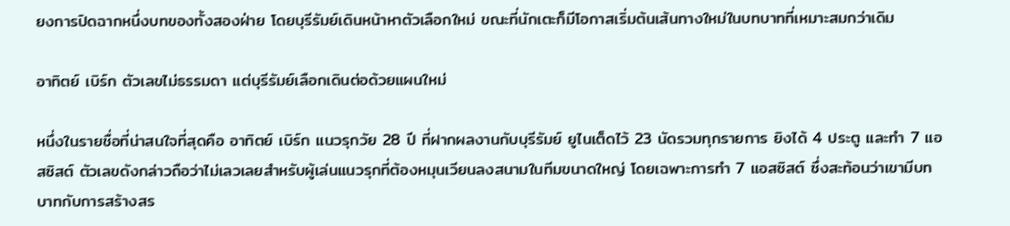ยงการปิดฉากหนึ่งบทของทั้งสองฝ่าย โดยบุรีรัมย์เดินหน้าหาตัวเลือกใหม่ ขณะที่นักเตะก็มีโอกาสเริ่มต้นเส้นทางใหม่ในบทบาทที่เหมาะสมกว่าเดิม

อาทิตย์ เบิร์ก ตัวเลขไม่ธรรมดา แต่บุรีรัมย์เลือกเดินต่อด้วยแผนใหม่

หนึ่งในรายชื่อที่น่าสนใจที่สุดคือ อาทิตย์ เบิร์ก แนวรุกวัย 28 ปี ที่ฝากผลงานกับบุรีรัมย์ ยูไนเต็ดไว้ 23 นัดรวมทุกรายการ ยิงได้ 4 ประตู และทำ 7 แอสซิสต์ ตัวเลขดังกล่าวถือว่าไม่เลวเลยสำหรับผู้เล่นแนวรุกที่ต้องหมุนเวียนลงสนามในทีมขนาดใหญ่ โดยเฉพาะการทำ 7 แอสซิสต์ ซึ่งสะท้อนว่าเขามีบทบาทกับการสร้างสร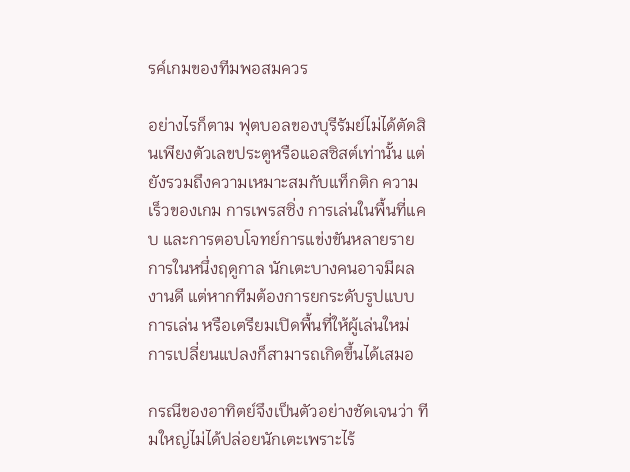รค์เกมของทีมพอสมควร

อย่างไรก็ตาม ฟุตบอลของบุรีรัมย์ไม่ได้ตัดสินเพียงตัวเลขประตูหรือแอสซิสต์เท่านั้น แต่ยังรวมถึงความเหมาะสมกับแท็กติก ความเร็วของเกม การเพรสซิ่ง การเล่นในพื้นที่แคบ และการตอบโจทย์การแข่งขันหลายรายการในหนึ่งฤดูกาล นักเตะบางคนอาจมีผลงานดี แต่หากทีมต้องการยกระดับรูปแบบการเล่น หรือเตรียมเปิดพื้นที่ให้ผู้เล่นใหม่ การเปลี่ยนแปลงก็สามารถเกิดขึ้นได้เสมอ

กรณีของอาทิตย์จึงเป็นตัวอย่างชัดเจนว่า ทีมใหญ่ไม่ได้ปล่อยนักเตะเพราะไร้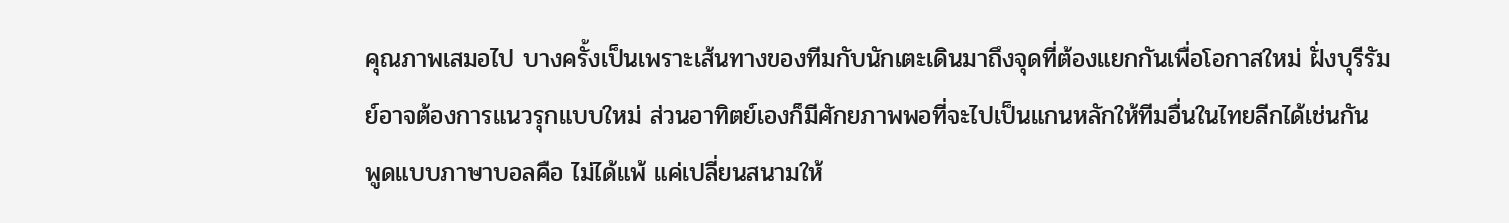คุณภาพเสมอไป บางครั้งเป็นเพราะเส้นทางของทีมกับนักเตะเดินมาถึงจุดที่ต้องแยกกันเพื่อโอกาสใหม่ ฝั่งบุรีรัมย์อาจต้องการแนวรุกแบบใหม่ ส่วนอาทิตย์เองก็มีศักยภาพพอที่จะไปเป็นแกนหลักให้ทีมอื่นในไทยลีกได้เช่นกัน พูดแบบภาษาบอลคือ ไม่ได้แพ้ แค่เปลี่ยนสนามให้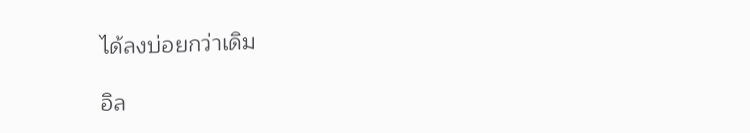ได้ลงบ่อยกว่าเดิม

อิล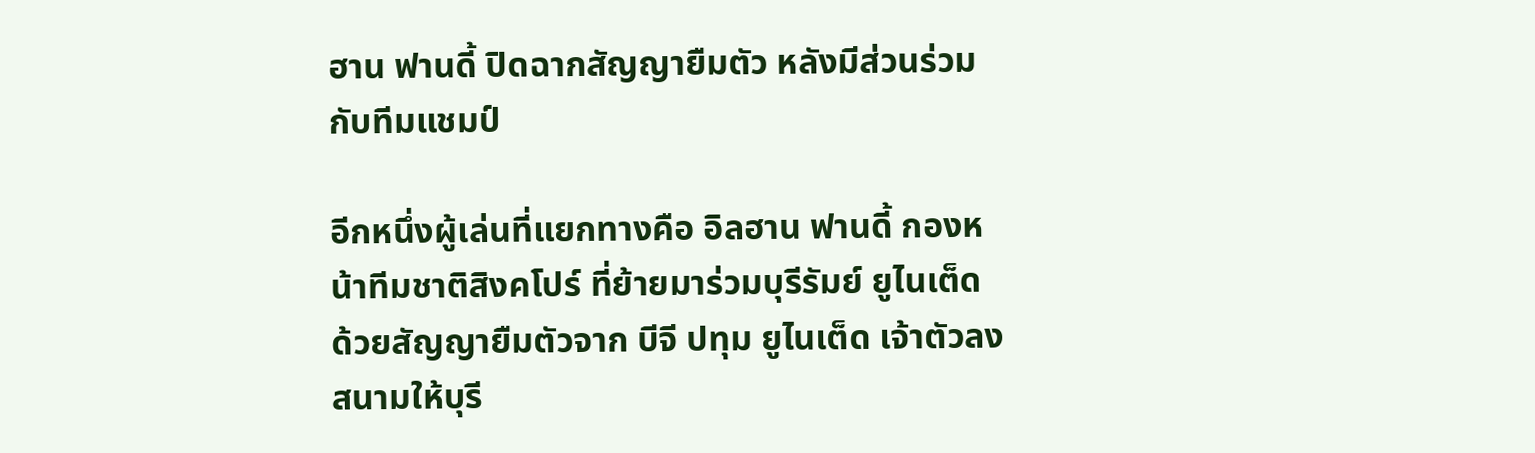ฮาน ฟานดี้ ปิดฉากสัญญายืมตัว หลังมีส่วนร่วมกับทีมแชมป์

อีกหนึ่งผู้เล่นที่แยกทางคือ อิลฮาน ฟานดี้ กองหน้าทีมชาติสิงคโปร์ ที่ย้ายมาร่วมบุรีรัมย์ ยูไนเต็ด ด้วยสัญญายืมตัวจาก บีจี ปทุม ยูไนเต็ด เจ้าตัวลงสนามให้บุรี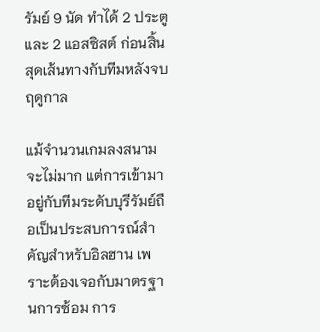รัมย์ 9 นัด ทำได้ 2 ประตู และ 2 แอสซิสต์ ก่อนสิ้นสุดเส้นทางกับทีมหลังจบฤดูกาล

แม้จำนวนเกมลงสนามจะไม่มาก แต่การเข้ามาอยู่กับทีมระดับบุรีรัมย์ถือเป็นประสบการณ์สำคัญสำหรับอิลฮาน เพราะต้องเจอกับมาตรฐานการซ้อม การ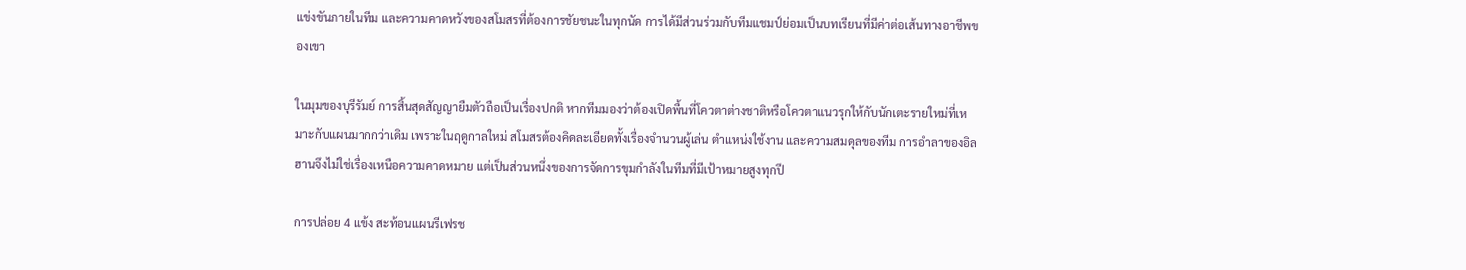แข่งขันภายในทีม และความคาดหวังของสโมสรที่ต้องการชัยชนะในทุกนัด การได้มีส่วนร่วมกับทีมแชมป์ย่อมเป็นบทเรียนที่มีค่าต่อเส้นทางอาชีพของเขา

ในมุมของบุรีรัมย์ การสิ้นสุดสัญญายืมตัวถือเป็นเรื่องปกติ หากทีมมองว่าต้องเปิดพื้นที่โควตาต่างชาติหรือโควตาแนวรุกให้กับนักเตะรายใหม่ที่เหมาะกับแผนมากกว่าเดิม เพราะในฤดูกาลใหม่ สโมสรต้องคิดละเอียดทั้งเรื่องจำนวนผู้เล่น ตำแหน่งใช้งาน และความสมดุลของทีม การอำลาของอิลฮานจึงไม่ใช่เรื่องเหนือความคาดหมาย แต่เป็นส่วนหนึ่งของการจัดการขุมกำลังในทีมที่มีเป้าหมายสูงทุกปี

การปล่อย 4 แข้ง สะท้อนแผนรีเฟรช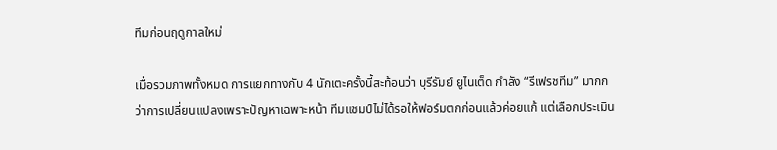ทีมก่อนฤดูกาลใหม่

เมื่อรวมภาพทั้งหมด การแยกทางกับ 4 นักเตะครั้งนี้สะท้อนว่า บุรีรัมย์ ยูไนเต็ด กำลัง “รีเฟรชทีม” มากกว่าการเปลี่ยนแปลงเพราะปัญหาเฉพาะหน้า ทีมแชมป์ไม่ได้รอให้ฟอร์มตกก่อนแล้วค่อยแก้ แต่เลือกประเมิน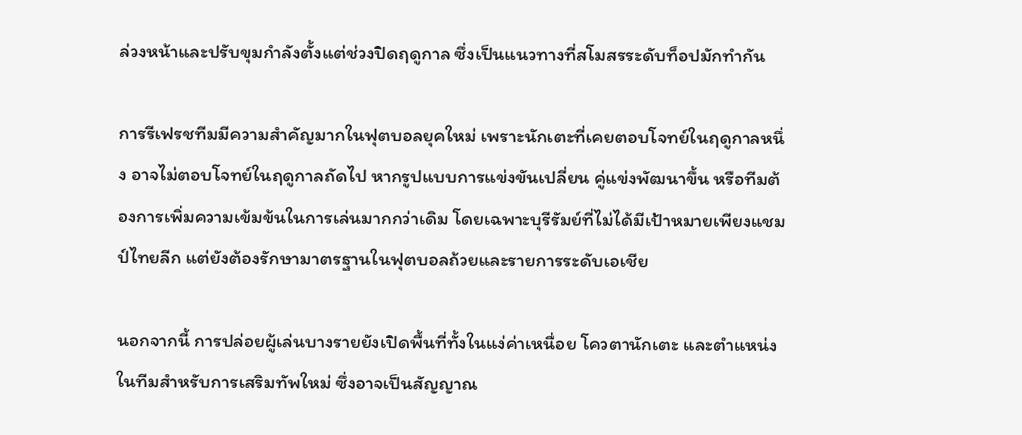ล่วงหน้าและปรับขุมกำลังตั้งแต่ช่วงปิดฤดูกาล ซึ่งเป็นแนวทางที่สโมสรระดับท็อปมักทำกัน

การรีเฟรชทีมมีความสำคัญมากในฟุตบอลยุคใหม่ เพราะนักเตะที่เคยตอบโจทย์ในฤดูกาลหนึ่ง อาจไม่ตอบโจทย์ในฤดูกาลถัดไป หากรูปแบบการแข่งขันเปลี่ยน คู่แข่งพัฒนาขึ้น หรือทีมต้องการเพิ่มความเข้มข้นในการเล่นมากกว่าเดิม โดยเฉพาะบุรีรัมย์ที่ไม่ได้มีเป้าหมายเพียงแชมป์ไทยลีก แต่ยังต้องรักษามาตรฐานในฟุตบอลถ้วยและรายการระดับเอเชีย

นอกจากนี้ การปล่อยผู้เล่นบางรายยังเปิดพื้นที่ทั้งในแง่ค่าเหนื่อย โควตานักเตะ และตำแหน่งในทีมสำหรับการเสริมทัพใหม่ ซึ่งอาจเป็นสัญญาณ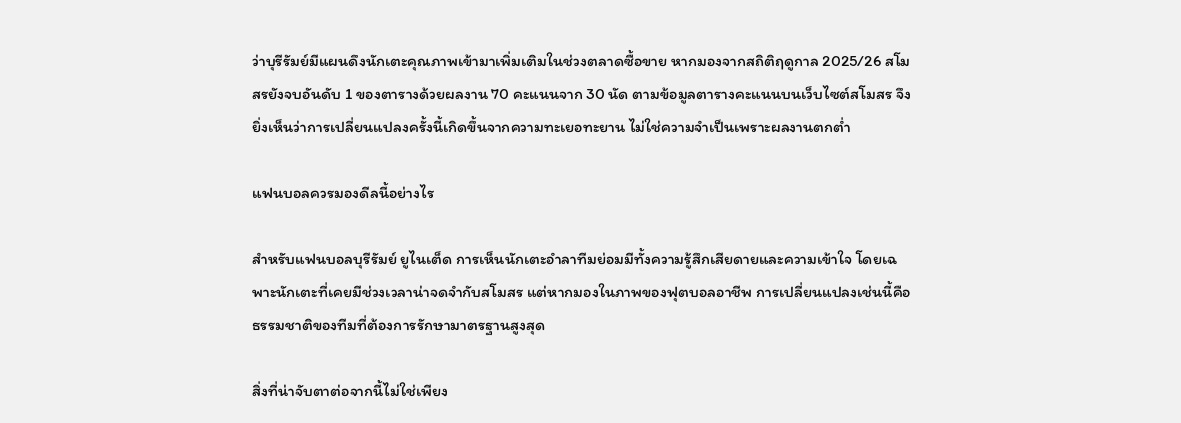ว่าบุรีรัมย์มีแผนดึงนักเตะคุณภาพเข้ามาเพิ่มเติมในช่วงตลาดซื้อขาย หากมองจากสถิติฤดูกาล 2025/26 สโมสรยังจบอันดับ 1 ของตารางด้วยผลงาน 70 คะแนนจาก 30 นัด ตามข้อมูลตารางคะแนนบนเว็บไซต์สโมสร จึงยิ่งเห็นว่าการเปลี่ยนแปลงครั้งนี้เกิดขึ้นจากความทะเยอทะยาน ไม่ใช่ความจำเป็นเพราะผลงานตกต่ำ

แฟนบอลควรมองดีลนี้อย่างไร

สำหรับแฟนบอลบุรีรัมย์ ยูไนเต็ด การเห็นนักเตะอำลาทีมย่อมมีทั้งความรู้สึกเสียดายและความเข้าใจ โดยเฉพาะนักเตะที่เคยมีช่วงเวลาน่าจดจำกับสโมสร แต่หากมองในภาพของฟุตบอลอาชีพ การเปลี่ยนแปลงเช่นนี้คือธรรมชาติของทีมที่ต้องการรักษามาตรฐานสูงสุด

สิ่งที่น่าจับตาต่อจากนี้ไม่ใช่เพียง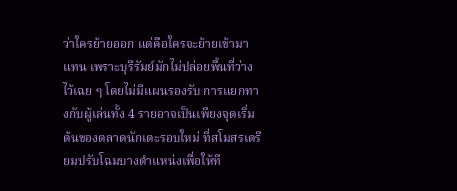ว่าใครย้ายออก แต่คือใครจะย้ายเข้ามาแทน เพราะบุรีรัมย์มักไม่ปล่อยพื้นที่ว่างไว้เฉย ๆ โดยไม่มีแผนรองรับ การแยกทางกับผู้เล่นทั้ง 4 รายอาจเป็นเพียงจุดเริ่มต้นของตลาดนักเตะรอบใหม่ ที่สโมสรเตรียมปรับโฉมบางตำแหน่งเพื่อให้ที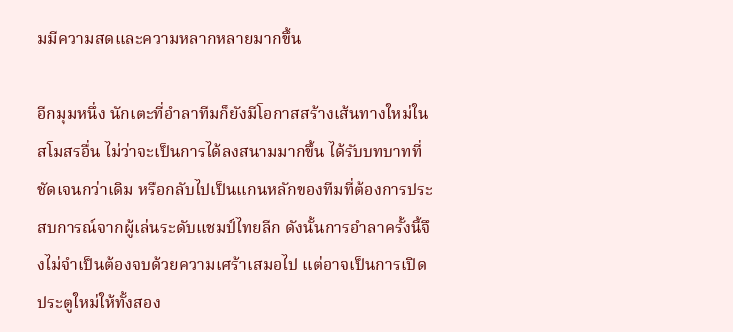มมีความสดและความหลากหลายมากขึ้น

อีกมุมหนึ่ง นักเตะที่อำลาทีมก็ยังมีโอกาสสร้างเส้นทางใหม่ในสโมสรอื่น ไม่ว่าจะเป็นการได้ลงสนามมากขึ้น ได้รับบทบาทที่ชัดเจนกว่าเดิม หรือกลับไปเป็นแกนหลักของทีมที่ต้องการประสบการณ์จากผู้เล่นระดับแชมป์ไทยลีก ดังนั้นการอำลาครั้งนี้จึงไม่จำเป็นต้องจบด้วยความเศร้าเสมอไป แต่อาจเป็นการเปิดประตูใหม่ให้ทั้งสอง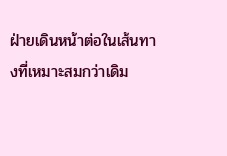ฝ่ายเดินหน้าต่อในเส้นทางที่เหมาะสมกว่าเดิม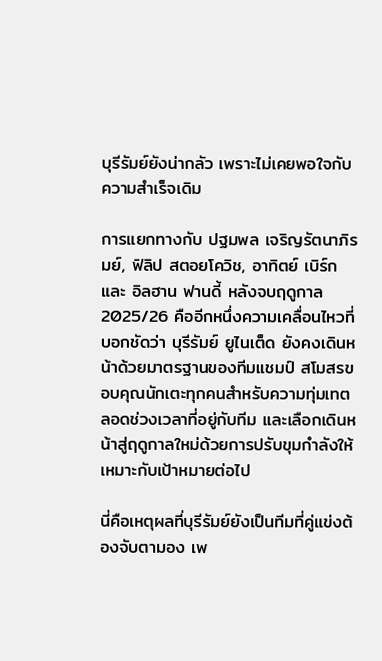บุรีรัมย์ยังน่ากลัว เพราะไม่เคยพอใจกับความสำเร็จเดิม

การแยกทางกับ ปฐมพล เจริญรัตนาภิรมย์, ฟิลิป สตอยโควิช, อาทิตย์ เบิร์ก และ อิลฮาน ฟานดี้ หลังจบฤดูกาล 2025/26 คืออีกหนึ่งความเคลื่อนไหวที่บอกชัดว่า บุรีรัมย์ ยูไนเต็ด ยังคงเดินหน้าด้วยมาตรฐานของทีมแชมป์ สโมสรขอบคุณนักเตะทุกคนสำหรับความทุ่มเทตลอดช่วงเวลาที่อยู่กับทีม และเลือกเดินหน้าสู่ฤดูกาลใหม่ด้วยการปรับขุมกำลังให้เหมาะกับเป้าหมายต่อไป

นี่คือเหตุผลที่บุรีรัมย์ยังเป็นทีมที่คู่แข่งต้องจับตามอง เพ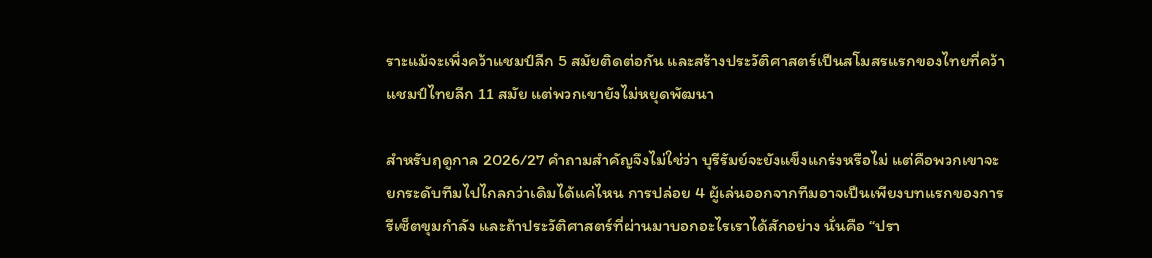ราะแม้จะเพิ่งคว้าแชมป์ลีก 5 สมัยติดต่อกัน และสร้างประวัติศาสตร์เป็นสโมสรแรกของไทยที่คว้าแชมป์ไทยลีก 11 สมัย แต่พวกเขายังไม่หยุดพัฒนา

สำหรับฤดูกาล 2026/27 คำถามสำคัญจึงไม่ใช่ว่า บุรีรัมย์จะยังแข็งแกร่งหรือไม่ แต่คือพวกเขาจะยกระดับทีมไปไกลกว่าเดิมได้แค่ไหน การปล่อย 4 ผู้เล่นออกจากทีมอาจเป็นเพียงบทแรกของการรีเซ็ตขุมกำลัง และถ้าประวัติศาสตร์ที่ผ่านมาบอกอะไรเราได้สักอย่าง นั่นคือ “ปรา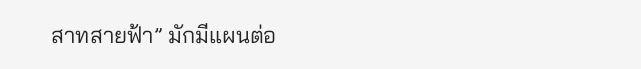สาทสายฟ้า” มักมีแผนต่อ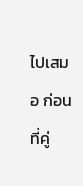ไปเสมอ ก่อนที่คู่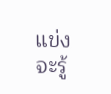แข่งจะรู้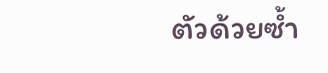ตัวด้วยซ้ำ